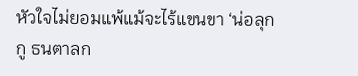หัวใจไม่ยอมแพ้แม้จะไร้แขนขา ‘น่อลุกกู ธนตาลก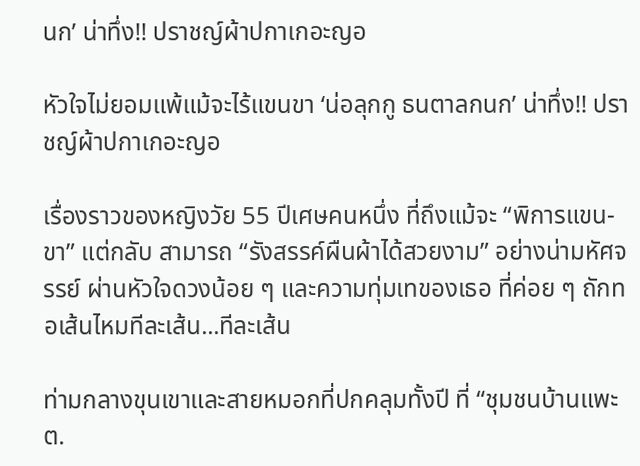นก’ น่าทึ่ง!! ปราชญ์ผ้าปกาเกอะญอ

หัวใจไม่ยอมแพ้แม้จะไร้แขนขา ‘น่อลุกกู ธนตาลกนก’ น่าทึ่ง!! ปราชญ์ผ้าปกาเกอะญอ

เรื่องราวของหญิงวัย 55 ปีเศษคนหนึ่ง ที่ถึงแม้จะ “พิการแขน-ขา” แต่กลับ สามารถ “รังสรรค์ผืนผ้าได้สวยงาม” อย่างน่ามหัศจรรย์ ผ่านหัวใจดวงน้อย ๆ และความทุ่มเทของเธอ ที่ค่อย ๆ ถักทอเส้นไหมทีละเส้น...ทีละเส้น

ท่ามกลางขุนเขาและสายหมอกที่ปกคลุมทั้งปี ที่ “ชุมชนบ้านแพะ ต.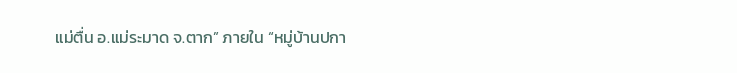แม่ตื่น อ.แม่ระมาด จ.ตาก” ภายใน “หมู่บ้านปกา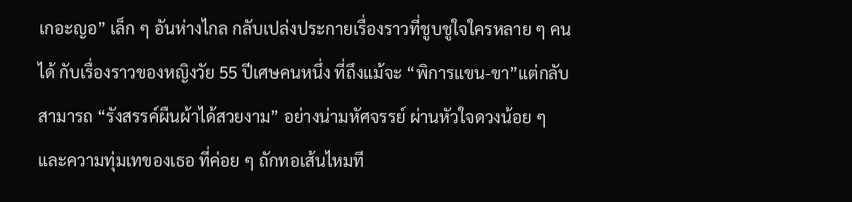เกอะญอ” เล็ก ๆ อันห่างไกล กลับเปล่งประกายเรื่องราวที่ชูบชูใจใครหลาย ๆ คนได้ กับเรื่องราวของหญิงวัย 55 ปีเศษคนหนึ่ง ที่ถึงแม้จะ “พิการแขน-ขา”แต่กลับ สามารถ “รังสรรค์ผืนผ้าได้สวยงาม” อย่างน่ามหัศจรรย์ ผ่านหัวใจดวงน้อย ๆ และความทุ่มเทของเธอ ที่ค่อย ๆ ถักทอเส้นไหมที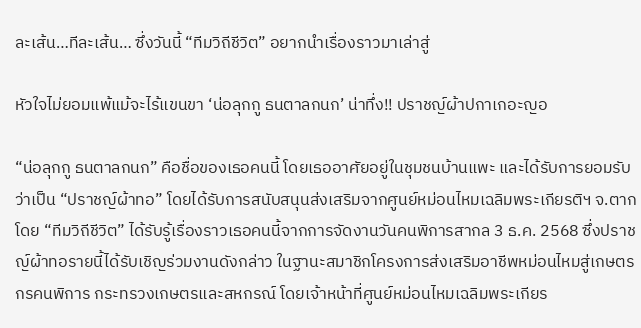ละเส้น…ทีละเส้น… ซึ่งวันนี้ “ทีมวิถีชีวิต” อยากนำเรื่องราวมาเล่าสู่

หัวใจไม่ยอมแพ้แม้จะไร้แขนขา ‘น่อลุกกู ธนตาลกนก’ น่าทึ่ง!! ปราชญ์ผ้าปกาเกอะญอ

“น่อลุกกู ธนตาลกนก” คือชื่อของเธอคนนี้ โดยเธออาศัยอยู่ในชุมชนบ้านแพะ และได้รับการยอมรับว่าเป็น “ปราชญ์ผ้าทอ” โดยได้รับการสนับสนุนส่งเสริมจากศูนย์หม่อนไหมเฉลิมพระเกียรติฯ จ.ตากโดย “ทีมวิถีชีวิต” ได้รับรู้เรื่องราวเธอคนนี้จากการจัดงานวันคนพิการสากล 3 ธ.ค. 2568 ซึ่งปราชญ์ผ้าทอรายนี้ได้รับเชิญร่วมงานดังกล่าว ในฐานะสมาชิกโครงการส่งเสริมอาชีพหม่อนไหมสู่เกษตรกรคนพิการ กระทรวงเกษตรและสหกรณ์ โดยเจ้าหน้าที่ศูนย์หม่อนไหมเฉลิมพระเกียร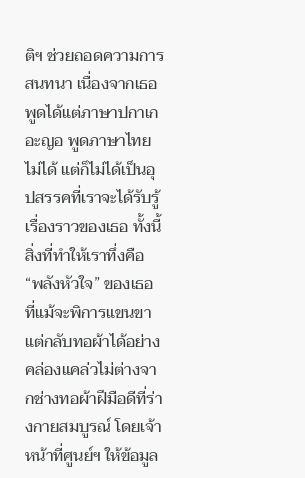ติฯ ช่วยถอดความการสนทนา เนื่องจากเธอพูดได้แต่ภาษาปกาเกอะญอ พูดภาษาไทยไม่ได้ แต่ก็ไม่ได้เป็นอุปสรรคที่เราจะได้รับรู้เรื่องราวของเธอ ทั้งนี้ สิ่งที่ทำให้เราทึ่งคือ “พลังหัวใจ” ของเธอ ที่แม้จะพิการแขนขา แต่กลับทอผ้าได้อย่างคล่องแคล่วไม่ต่างจากช่างทอผ้าฝีมือดีที่ร่างกายสมบูรณ์ โดยเจ้าหน้าที่ศูนย์ฯ ให้ข้อมูล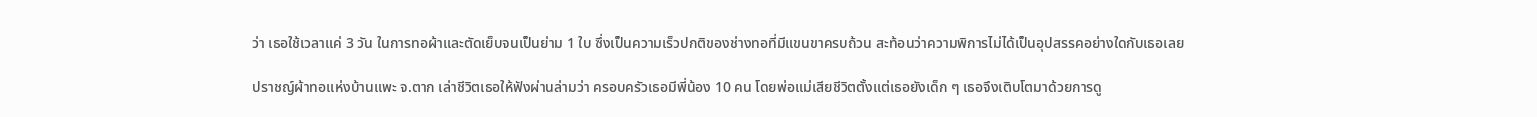ว่า เธอใช้เวลาแค่ 3 วัน ในการทอผ้าและตัดเย็บจนเป็นย่าม 1 ใบ ซึ่งเป็นความเร็วปกติของช่างทอที่มีแขนขาครบถ้วน สะท้อนว่าความพิการไม่ได้เป็นอุปสรรคอย่างใดกับเธอเลย

ปราชญ์ผ้าทอแห่งบ้านแพะ จ.ตาก เล่าชีวิตเธอให้ฟังผ่านล่ามว่า ครอบครัวเธอมีพี่น้อง 10 คน โดยพ่อแม่เสียชีวิตตั้งแต่เธอยังเด็ก ๆ เธอจึงเติบโตมาด้วยการดู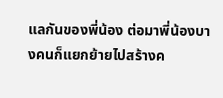แลกันของพี่น้อง ต่อมาพี่น้องบางคนก็แยกย้ายไปสร้างค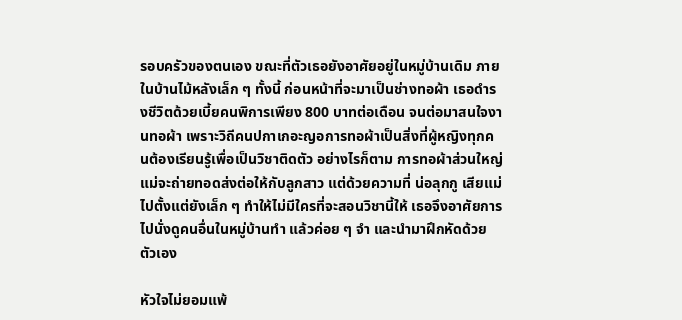รอบครัวของตนเอง ขณะที่ตัวเธอยังอาศัยอยู่ในหมู่บ้านเดิม ภายในบ้านไม้หลังเล็ก ๆ ทั้งนี้ ก่อนหน้าที่จะมาเป็นช่างทอผ้า เธอดำรงชีวิตด้วยเบี้ยคนพิการเพียง 800 บาทต่อเดือน จนต่อมาสนใจงานทอผ้า เพราะวิถีคนปกาเกอะญอการทอผ้าเป็นสิ่งที่ผู้หญิงทุกคนต้องเรียนรู้เพื่อเป็นวิชาติดตัว อย่างไรก็ตาม การทอผ้าส่วนใหญ่แม่จะถ่ายทอดส่งต่อให้กับลูกสาว แต่ด้วยความที่ น่อลุกกู เสียแม่ไปตั้งแต่ยังเล็ก ๆ ทำให้ไม่มีใครที่จะสอนวิชานี้ให้ เธอจึงอาศัยการไปนั่งดูคนอื่นในหมู่บ้านทำ แล้วค่อย ๆ จำ และนำมาฝึกหัดด้วยตัวเอง

หัวใจไม่ยอมแพ้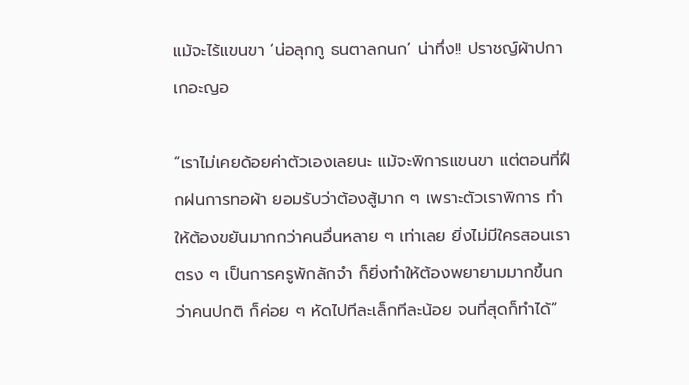แม้จะไร้แขนขา ‘น่อลุกกู ธนตาลกนก’ น่าทึ่ง!! ปราชญ์ผ้าปกาเกอะญอ

“เราไม่เคยด้อยค่าตัวเองเลยนะ แม้จะพิการแขนขา แต่ตอนที่ฝึกฝนการทอผ้า ยอมรับว่าต้องสู้มาก ๆ เพราะตัวเราพิการ ทำให้ต้องขยันมากกว่าคนอื่นหลาย ๆ เท่าเลย ยิ่งไม่มีใครสอนเราตรง ๆ เป็นการครูพักลักจำ ก็ยิ่งทำให้ต้องพยายามมากขึ้นกว่าคนปกติ ก็ค่อย ๆ หัดไปทีละเล็กทีละน้อย จนที่สุดก็ทำได้”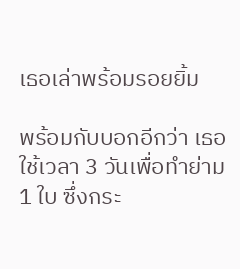เธอเล่าพร้อมรอยยิ้ม

พร้อมกับบอกอีกว่า เธอใช้เวลา 3 วันเพื่อทำย่าม 1 ใบ ซึ่งกระ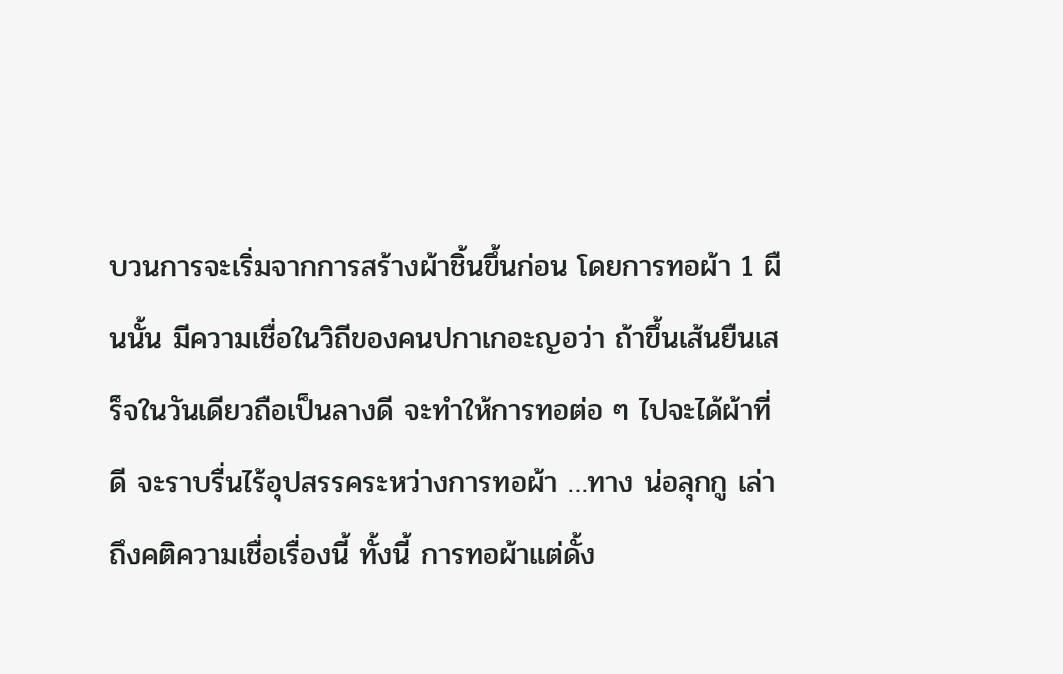บวนการจะเริ่มจากการสร้างผ้าชิ้นขึ้นก่อน โดยการทอผ้า 1 ผืนนั้น มีความเชื่อในวิถีของคนปกาเกอะญอว่า ถ้าขึ้นเส้นยืนเสร็จในวันเดียวถือเป็นลางดี จะทำให้การทอต่อ ๆ ไปจะได้ผ้าที่ดี จะราบรื่นไร้อุปสรรคระหว่างการทอผ้า …ทาง น่อลุกกู เล่าถึงคติความเชื่อเรื่องนี้ ทั้งนี้ การทอผ้าแต่ดั้ง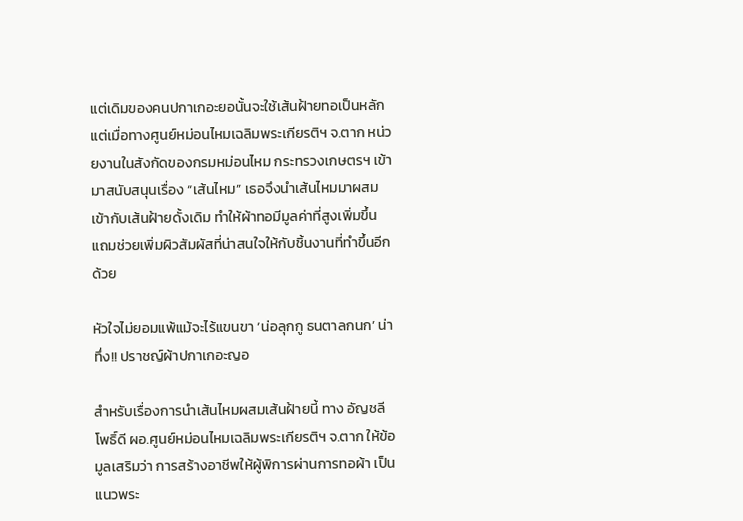แต่เดิมของคนปกาเกอะยอนั้นจะใช้เส้นฝ้ายทอเป็นหลัก แต่เมื่อทางศูนย์หม่อนไหมเฉลิมพระเกียรติฯ จ.ตาก หน่วยงานในสังกัดของกรมหม่อนไหม กระทรวงเกษตรฯ เข้ามาสนับสนุนเรื่อง “เส้นไหม” เธอจึงนำเส้นไหมมาผสมเข้ากับเส้นฝ้ายดั้งเดิม ทำให้ผ้าทอมีมูลค่าที่สูงเพิ่มขึ้น แถมช่วยเพิ่มผิวสัมผัสที่น่าสนใจให้กับชิ้นงานที่ทำขึ้นอีกด้วย

หัวใจไม่ยอมแพ้แม้จะไร้แขนขา ‘น่อลุกกู ธนตาลกนก’ น่าทึ่ง!! ปราชญ์ผ้าปกาเกอะญอ

สำหรับเรื่องการนำเส้นไหมผสมเส้นฝ้ายนี้ ทาง อัญชลี โพธิ์ดี ผอ.ศูนย์หม่อนไหมเฉลิมพระเกียรติฯ จ.ตาก ให้ข้อมูลเสริมว่า การสร้างอาชีพให้ผู้พิการผ่านการทอผ้า เป็นแนวพระ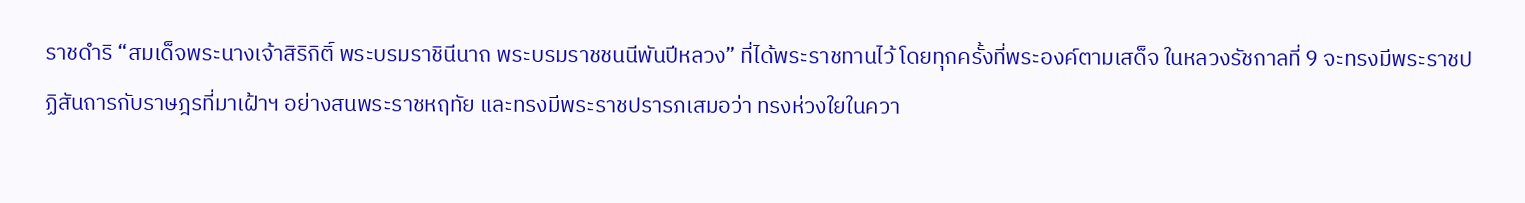ราชดำริ “สมเด็จพระนางเจ้าสิริกิติ์ พระบรมราชินีนาถ พระบรมราชชนนีพันปีหลวง” ที่ได้พระราชทานไว้ โดยทุกครั้งที่พระองค์ตามเสด็จ ในหลวงรัชกาลที่ 9 จะทรงมีพระราชปฏิสันถารกับราษฎรที่มาเฝ้าฯ อย่างสนพระราชหฤทัย และทรงมีพระราชปรารภเสมอว่า ทรงห่วงใยในควา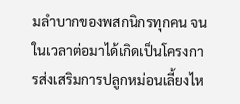มลำบากของพสกนิกรทุกคน จนในเวลาต่อมาได้เกิดเป็นโครงการส่งเสริมการปลูกหม่อนเลี้ยงไห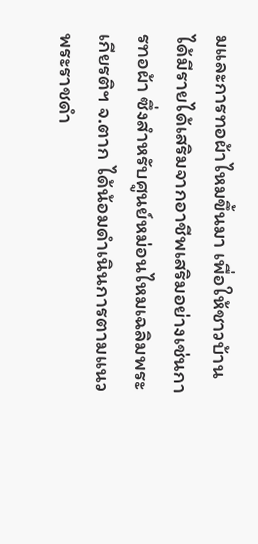มและการทอผ้าไหมขึ้นมา เพื่อให้ชาวบ้านได้มีรายได้เสริมจากอาชีพเสริมอย่างเช่นการทอผ้า ซึ่งสำหรับศูนย์หม่อนไหมเฉลิมพระเกียรติฯ จ.ตาก ได้น้อมดำเนินการตามแนวพระราชดำ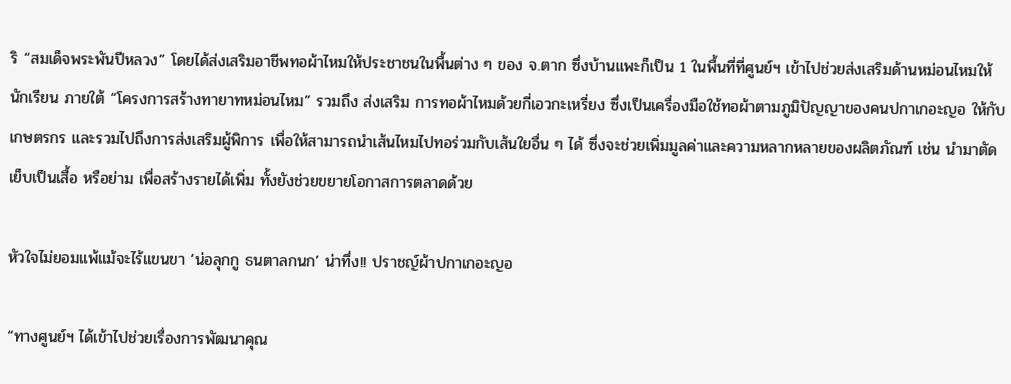ริ “สมเด็จพระพันปีหลวง” โดยได้ส่งเสริมอาชีพทอผ้าไหมให้ประชาชนในพื้นต่าง ๆ ของ จ.ตาก ซึ่งบ้านแพะก็เป็น 1 ในพื้นที่ที่ศูนย์ฯ เข้าไปช่วยส่งเสริมด้านหม่อนไหมให้นักเรียน ภายใต้ “โครงการสร้างทายาทหม่อนไหม” รวมถึง ส่งเสริม การทอผ้าไหมด้วยกี่เอวกะเหรี่ยง ซึ่งเป็นเครื่องมือใช้ทอผ้าตามภูมิปัญญาของคนปกาเกอะญอ ให้กับเกษตรกร และรวมไปถึงการส่งเสริมผู้พิการ เพื่อให้สามารถนำเส้นไหมไปทอร่วมกับเส้นใยอื่น ๆ ได้ ซึ่งจะช่วยเพิ่มมูลค่าและความหลากหลายของผลิตภัณฑ์ เช่น นำมาตัดเย็บเป็นเสื้อ หรือย่าม เพื่อสร้างรายได้เพิ่ม ทั้งยังช่วยขยายโอกาสการตลาดด้วย

หัวใจไม่ยอมแพ้แม้จะไร้แขนขา ‘น่อลุกกู ธนตาลกนก’ น่าทึ่ง!! ปราชญ์ผ้าปกาเกอะญอ

“ทางศูนย์ฯ ได้เข้าไปช่วยเรื่องการพัฒนาคุณ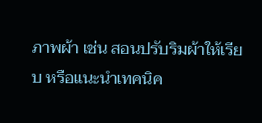ภาพผ้า เช่น สอนปรับริมผ้าให้เรียบ หรือแนะนำเทคนิค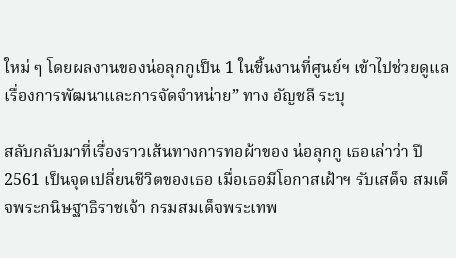ใหม่ ๆ โดยผลงานของน่อลุกกูเป็น 1 ในชิ้นงานที่ศูนย์ฯ เข้าไปช่วยดูแลเรื่องการพัฒนาและการจัดจำหน่าย” ทาง อัญชลี ระบุ

สลับกลับมาที่เรื่องราวเส้นทางการทอผ้าของ น่อลุกกู เธอเล่าว่า ปี 2561 เป็นจุดเปลี่ยนชีวิตของเธอ เมื่อเธอมีโอกาสเฝ้าฯ รับเสด็จ สมเด็จพระกนิษฐาธิราชเจ้า กรมสมเด็จพระเทพ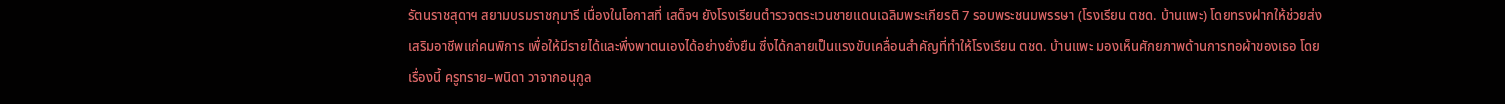รัตนราชสุดาฯ สยามบรมราชกุมารี เนื่องในโอกาสที่ เสด็จฯ ยังโรงเรียนตำรวจตระเวนชายแดนเฉลิมพระเกียรติ 7 รอบพระชนมพรรษา (โรงเรียน ตชด. บ้านแพะ) โดยทรงฝากให้ช่วยส่งเสริมอาชีพแก่คนพิการ เพื่อให้มีรายได้และพึ่งพาตนเองได้อย่างยั่งยืน ซึ่งได้กลายเป็นแรงขับเคลื่อนสำคัญที่ทำให้โรงเรียน ตชด. บ้านแพะ มองเห็นศักยภาพด้านการทอผ้าของเธอ โดยเรื่องนี้ ครูทราย–พนิดา วาจากอนุกูล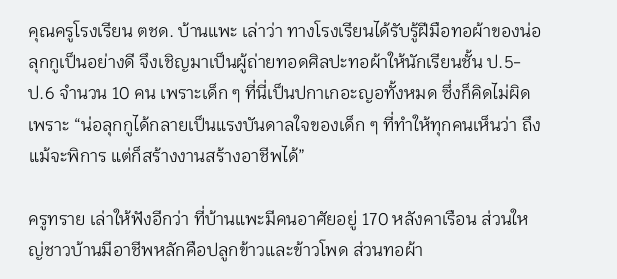คุณครูโรงเรียน ตชด. บ้านแพะ เล่าว่า ทางโรงเรียนได้รับรู้ฝีมือทอผ้าของน่อลุกกูเป็นอย่างดี จึงเชิญมาเป็นผู้ถ่ายทอดศิลปะทอผ้าให้นักเรียนชั้น ป.5-ป.6 จำนวน 10 คน เพราะเด็ก ๆ ที่นี่เป็นปกาเกอะญอทั้งหมด ซึ่งก็คิดไม่ผิด เพราะ “น่อลุกกูได้กลายเป็นแรงบันดาลใจของเด็ก ๆ ที่ทำให้ทุกคนเห็นว่า ถึงแม้จะพิการ แต่ก็สร้างงานสร้างอาชีพได้”

ครูทราย เล่าให้ฟังอีกว่า ที่บ้านแพะมีคนอาศัยอยู่ 170 หลังคาเรือน ส่วนใหญ่ชาวบ้านมีอาชีพหลักคือปลูกข้าวและข้าวโพด ส่วนทอผ้า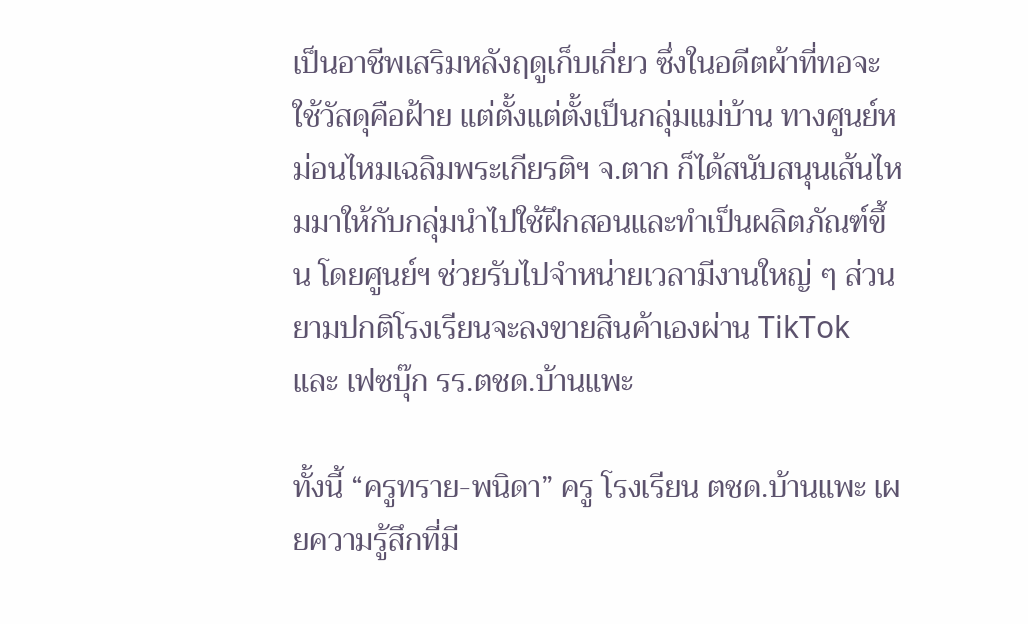เป็นอาชีพเสริมหลังฤดูเก็บเกี่ยว ซึ่งในอดีตผ้าที่ทอจะใช้วัสดุคือฝ้าย แต่ตั้งแต่ตั้งเป็นกลุ่มแม่บ้าน ทางศูนย์หม่อนไหมเฉลิมพระเกียรติฯ จ.ตาก ก็ได้สนับสนุนเส้นไหมมาให้กับกลุ่มนำไปใช้ฝึกสอนและทำเป็นผลิตภัณฑ์ขึ้น โดยศูนย์ฯ ช่วยรับไปจำหน่ายเวลามีงานใหญ่ ๆ ส่วนยามปกติโรงเรียนจะลงขายสินค้าเองผ่าน TikTok และ เฟซบุ๊ก รร.ตชด.บ้านแพะ

ทั้งนี้ “ครูทราย-พนิดา” ครู โรงเรียน ตชด.บ้านแพะ เผยความรู้สึกที่มี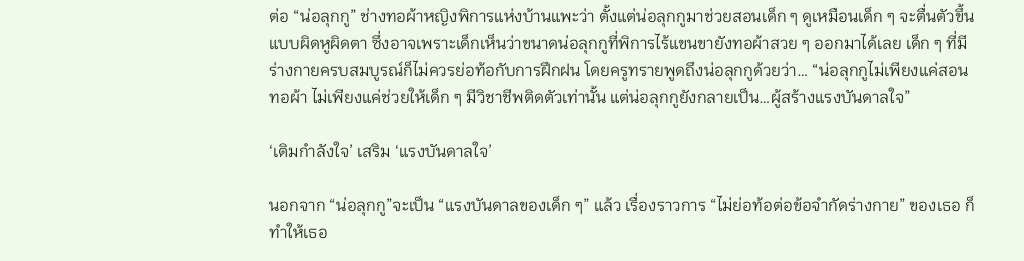ต่อ “น่อลุกกู” ช่างทอผ้าหญิงพิการแห่งบ้านแพะว่า ตั้งแต่น่อลุกกูมาช่วยสอนเด็ก ๆ ดูเหมือนเด็ก ๆ จะตื่นตัวขึ้นแบบผิดหูผิดตา ซึ่งอาจเพราะเด็กเห็นว่าขนาดน่อลุกกูที่พิการไร้แขนขายังทอผ้าสวย ๆ ออกมาได้เลย เด็ก ๆ ที่มีร่างกายครบสมบูรณ์ก็ไม่ควรย่อท้อกับการฝึกฝน โดยครูทรายพูดถึงน่อลุกกูด้วยว่า… “น่อลุกกูไม่เพียงแค่สอนทอผ้า ไม่เพียงแค่ช่วยให้เด็ก ๆ มีวิชาชีพติดตัวเท่านั้น แต่น่อลุกกูยังกลายเป็น…ผู้สร้างแรงบันดาลใจ”

‘เติมกำลังใจ’ เสริม ‘แรงบันดาลใจ’

นอกจาก “น่อลุกกู”จะเป็น “แรงบันดาลของเด็ก ๆ” แล้ว เรื่องราวการ “ไม่ย่อท้อต่อข้อจำกัดร่างกาย” ของเธอ ก็ทำให้เธอ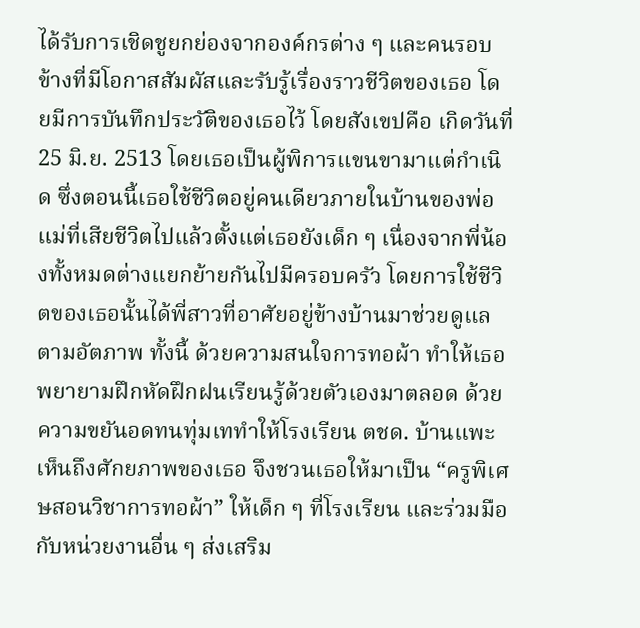ได้รับการเชิดชูยกย่องจากองค์กรต่าง ๆ และคนรอบข้างที่มีโอกาสสัมผัสและรับรู้เรื่องราวชีวิตของเธอ โดยมีการบันทึกประวัติของเธอไว้ โดยสังเขปคือ เกิดวันที่ 25 มิ.ย. 2513 โดยเธอเป็นผู้พิการแขนขามาแต่กำเนิด ซึ่งตอนนี้เธอใช้ชีวิตอยู่คนเดียวภายในบ้านของพ่อแม่ที่เสียชีวิตไปแล้วตั้งแต่เธอยังเด็ก ๆ เนื่องจากพี่น้องทั้งหมดต่างแยกย้ายกันไปมีครอบครัว โดยการใช้ชีวิตของเธอนั้นได้พี่สาวที่อาศัยอยู่ข้างบ้านมาช่วยดูแลตามอัตภาพ ทั้งนี้ ด้วยความสนใจการทอผ้า ทำให้เธอพยายามฝึกหัดฝึกฝนเรียนรู้ด้วยตัวเองมาตลอด ด้วยความขยันอดทนทุ่มเททำให้โรงเรียน ตชด. บ้านแพะ เห็นถึงศักยภาพของเธอ จึงชวนเธอให้มาเป็น “ครูพิเศษสอนวิชาการทอผ้า” ให้เด็ก ๆ ที่โรงเรียน และร่วมมือกับหน่วยงานอื่น ๆ ส่งเสริม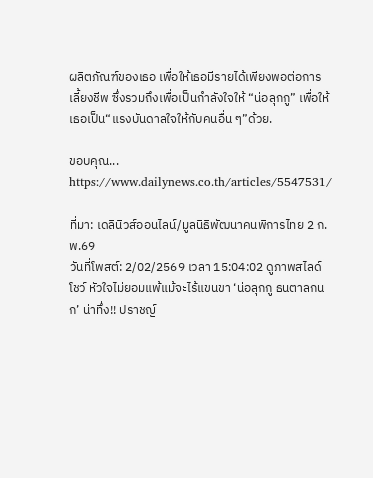ผลิตภัณฑ์ของเธอ เพื่อให้เธอมีรายได้เพียงพอต่อการเลี้ยงชีพ ซึ่งรวมถึงเพื่อเป็นกำลังใจให้ “น่อลุกกู” เพื่อให้เธอเป็น“แรงบันดาลใจให้กับคนอื่น ๆ”ด้วย.

ขอบคุณ... https://www.dailynews.co.th/articles/5547531/

ที่มา: เดลินิวส์ออนไลน์/มูลนิธิพัฒนาคนพิการไทย 2 ก.พ.69
วันที่โพสต์: 2/02/2569 เวลา 15:04:02 ดูภาพสไลด์โชว์ หัวใจไม่ยอมแพ้แม้จะไร้แขนขา ‘น่อลุกกู ธนตาลกนก’ น่าทึ่ง!! ปราชญ์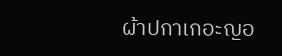ผ้าปกาเกอะญอ